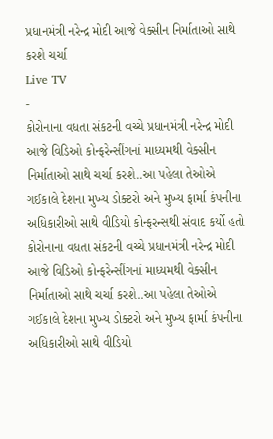પ્રધાનમંત્રી નરેન્દ્ર મોદી આજે વેક્સીન નિર્માતાઓ સાથે કરશે ચર્ચા
Live TV
-
કોરોનાના વધતા સંકટની વચ્ચે પ્રધાનમંત્રી નરેન્દ્ર મોદી આજે વિડિઓ કોન્ફરેન્સીંગનાં માધ્યમથી વેક્સીન નિર્માતાઓ સાથે ચર્ચા કરશે..આ પહેલા તેઓએ ગઈકાલે દેશના મુખ્ય ડોક્ટરો અને મુખ્ય ફાર્મા કંપનીના અધિકારીઓ સાથે વીડિયો કોન્ફરન્સથી સંવાદ કર્યો હતો
કોરોનાના વધતા સંકટની વચ્ચે પ્રધાનમંત્રી નરેન્દ્ર મોદી આજે વિડિઓ કોન્ફરેન્સીંગનાં માધ્યમથી વેક્સીન નિર્માતાઓ સાથે ચર્ચા કરશે..આ પહેલા તેઓએ ગઈકાલે દેશના મુખ્ય ડોક્ટરો અને મુખ્ય ફાર્મા કંપનીના અધિકારીઓ સાથે વીડિયો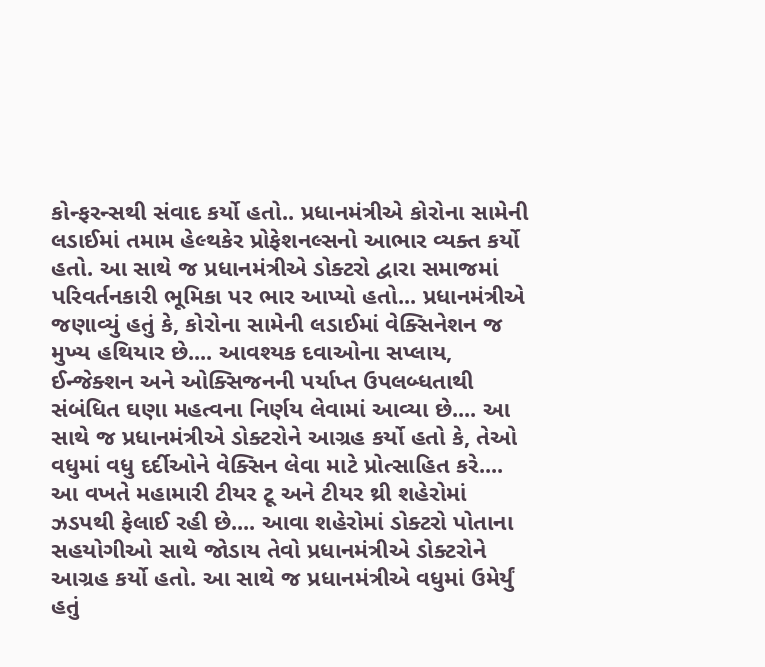કોન્ફરન્સથી સંવાદ કર્યો હતો.. પ્રધાનમંત્રીએ કોરોના સામેની લડાઈમાં તમામ હેલ્થકેર પ્રોફેશનલ્સનો આભાર વ્યક્ત કર્યો હતો. આ સાથે જ પ્રધાનમંત્રીએ ડોક્ટરો દ્વારા સમાજમાં પરિવર્તનકારી ભૂમિકા પર ભાર આપ્યો હતો... પ્રધાનમંત્રીએ જણાવ્યું હતું કે, કોરોના સામેની લડાઈમાં વેક્સિનેશન જ મુખ્ય હથિયાર છે.... આવશ્યક દવાઓના સપ્લાય, ઈન્જેક્શન અને ઓક્સિજનની પર્યાપ્ત ઉપલબ્ધતાથી સંબંધિત ઘણા મહત્વના નિર્ણય લેવામાં આવ્યા છે.... આ સાથે જ પ્રધાનમંત્રીએ ડોક્ટરોને આગ્રહ કર્યો હતો કે, તેઓ વધુમાં વધુ દર્દીઓને વેક્સિન લેવા માટે પ્રોત્સાહિત કરે.... આ વખતે મહામારી ટીયર ટૂ અને ટીયર થ્રી શહેરોમાં ઝડપથી ફેલાઈ રહી છે.... આવા શહેરોમાં ડોક્ટરો પોતાના સહયોગીઓ સાથે જોડાય તેવો પ્રધાનમંત્રીએ ડોક્ટરોને આગ્રહ કર્યો હતો. આ સાથે જ પ્રધાનમંત્રીએ વધુમાં ઉમેર્યું હતું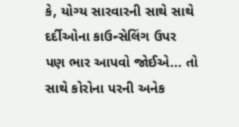કે, યોગ્ય સારવારની સાથે સાથે દર્દીઓના કાઉન્સેલિંગ ઉપર પણ ભાર આપવો જોઈએ... તો સાથે કોરોના પરની અનેક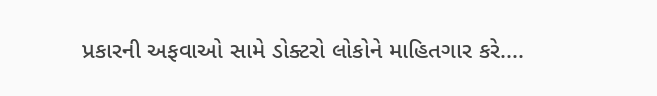પ્રકારની અફવાઓ સામે ડોક્ટરો લોકોને માહિતગાર કરે....